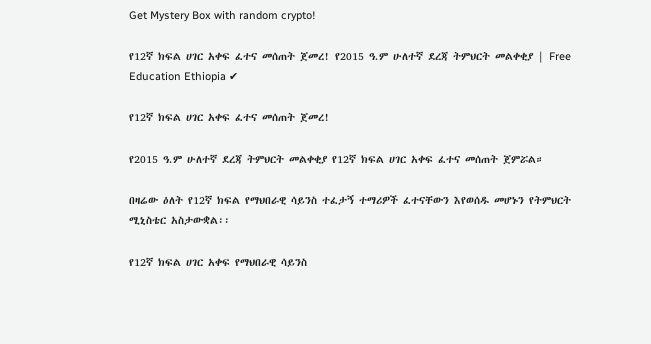Get Mystery Box with random crypto!

የ12ኛ ክፍል ሀገር አቀፍ ፈተና መሰጠት ጀመረ! የ2015 ዓ.ም ሁለተኛ ደረጃ ትምህርት መልቀቂያ | Free Education Ethiopia ✔

የ12ኛ ክፍል ሀገር አቀፍ ፈተና መሰጠት ጀመረ!

የ2015 ዓ.ም ሁለተኛ ደረጃ ትምህርት መልቀቂያ የ12ኛ ክፍል ሀገር አቀፍ ፈተና መሰጠት ጀምሯል።

በዛሬው ዕለት የ12ኛ ክፍል የማህበራዊ ሳይንስ ተፈታኝ ተማሪዎች ፈተናቸውን እየወሰዱ መሆኑን የትምህርት ሚኒስቴር አስታውቋል፡፡

የ12ኛ ክፍል ሀገር አቀፍ የማህበራዊ ሳይንስ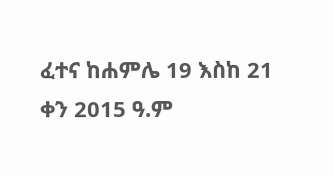ፈተና ከሐምሌ 19 እስከ 21 ቀን 2015 ዓ.ም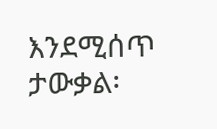እንደሚሰጥ ታውቃል፡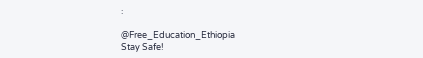፡

@Free_Education_Ethiopia
Stay Safe!